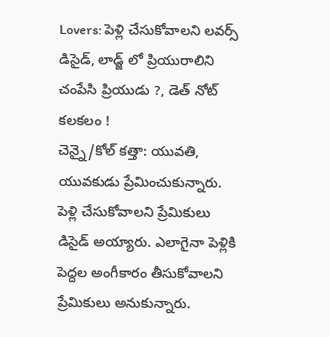Lovers: పెళ్లి చేసుకోవాలని లవర్స్ డిసైడ్, లాడ్జ్ లో ప్రియురాలిని చంపేసి ప్రియుడు ?, డెత్ నోట్ కలకలం !
చెన్నై/కోల్ కత్తా: యువతి, యువకుడు ప్రేమించుకున్నారు. పెళ్లి చేసుకోవాలని ప్రేమికులు డిసైడ్ అయ్యారు. ఎలాగైనా పెళ్లికి పెద్దల అంగీకారం తీసుకోవాలని ప్రేమికులు అనుకున్నారు.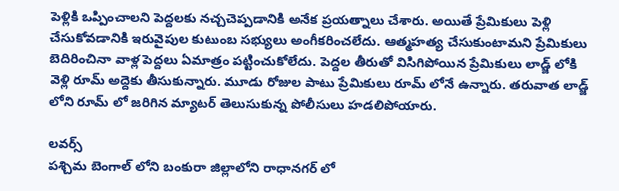పెళ్లికి ఒప్పించాలని పెద్దలకు నచ్చచెప్పడానికి అనేక ప్రయత్నాలు చేశారు. అయితే ప్రేమికులు పెళ్లి చేసుకోవడానికి ఇరువైపుల కుటుంబ సభ్యులు అంగీకరించలేదు. ఆత్మహత్య చేసుకుంటామని ప్రేమికులు బెదిరించినా వాళ్ల పెద్దలు ఏమాత్రం పట్టించుకోలేదు. పెద్దల తీరుతో విసిగిపోయిన ప్రేమికులు లాడ్జ్ లోకి వెళ్లి రూమ్ అద్దెకు తీసుకున్నారు. మూడు రోజుల పాటు ప్రేమికులు రూమ్ లోనే ఉన్నారు. తరువాత లాడ్జ్ లోని రూమ్ లో జరిగిన మ్యాటర్ తెలుసుకున్న పోలీసులు హడలిపోయారు.

లవర్స్
పశ్చిమ బెంగాల్ లోని బంకురా జిల్లాలోని రాధానగర్ లో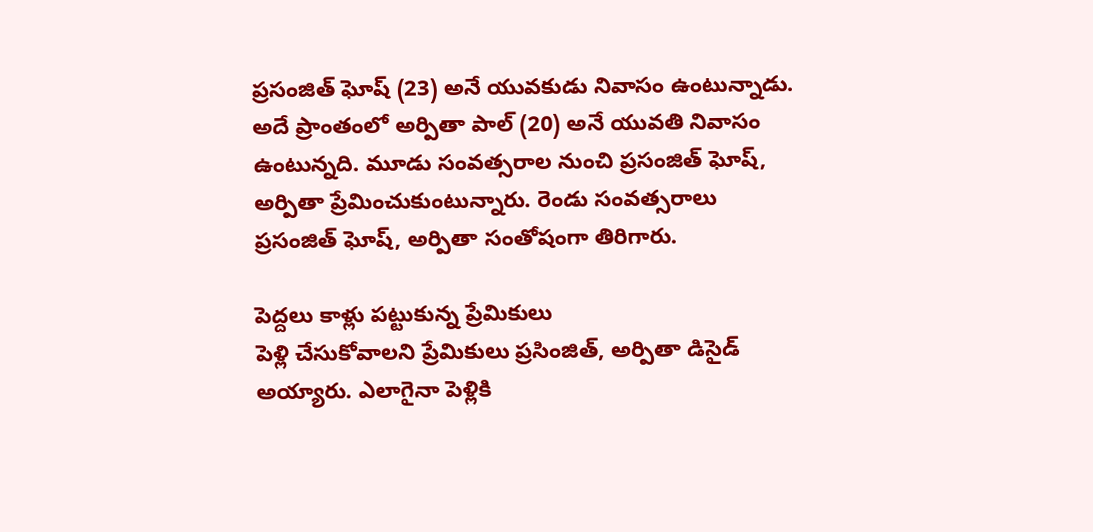ప్రసంజిత్ ఘోష్ (23) అనే యువకుడు నివాసం ఉంటున్నాడు. అదే ప్రాంతంలో అర్పితా పాల్ (20) అనే యువతి నివాసం ఉంటున్నది. మూడు సంవత్సరాల నుంచి ప్రసంజిత్ ఘోష్, అర్పితా ప్రేమించుకుంటున్నారు. రెండు సంవత్సరాలు ప్రసంజిత్ ఘోష్, అర్పితా సంతోషంగా తిరిగారు.

పెద్దలు కాళ్లు పట్టుకున్న ప్రేమికులు
పెళ్లి చేసుకోవాలని ప్రేమికులు ప్రసింజిత్, అర్పితా డిసైడ్ అయ్యారు. ఎలాగైనా పెళ్లికి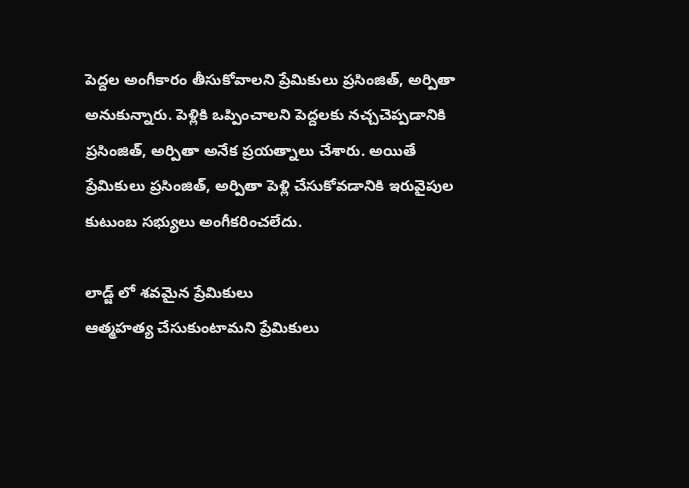పెద్దల అంగీకారం తీసుకోవాలని ప్రేమికులు ప్రసింజిత్, అర్పితా అనుకున్నారు. పెళ్లికి ఒప్పించాలని పెద్దలకు నచ్చచెప్పడానికి ప్రసింజిత్, అర్పితా అనేక ప్రయత్నాలు చేశారు. అయితే ప్రేమికులు ప్రసింజిత్, అర్పితా పెళ్లి చేసుకోవడానికి ఇరువైపుల కుటుంబ సభ్యులు అంగీకరించలేదు.

లాడ్జ్ లో శవమైన ప్రేమికులు
ఆత్మహత్య చేసుకుంటామని ప్రేమికులు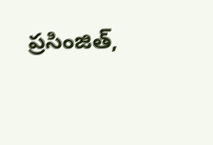ప్రసింజిత్,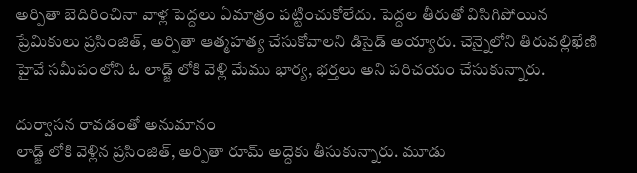అర్పితా బెదిరించినా వాళ్ల పెద్దలు ఏమాత్రం పట్టించుకోలేదు. పెద్దల తీరుతో విసిగిపోయిన ప్రేమికులు ప్రసింజిత్, అర్పితా ఆత్మహత్య చేసుకోవాలని డిసైడ్ అయ్యారు. చెన్నైలోని తిరువల్లిఖేణి హైవే సమీపంలోని ఓ లాడ్జ్ లోకి వెళ్లి మేము భార్య, భర్తలు అని పరిచయం చేసుకున్నారు.

దుర్వాసన రావడంతో అనుమానం
లాడ్జ్ లోకి వెళ్లిన ప్రసింజిత్, అర్పితా రూమ్ అద్దెకు తీసుకున్నారు. మూడు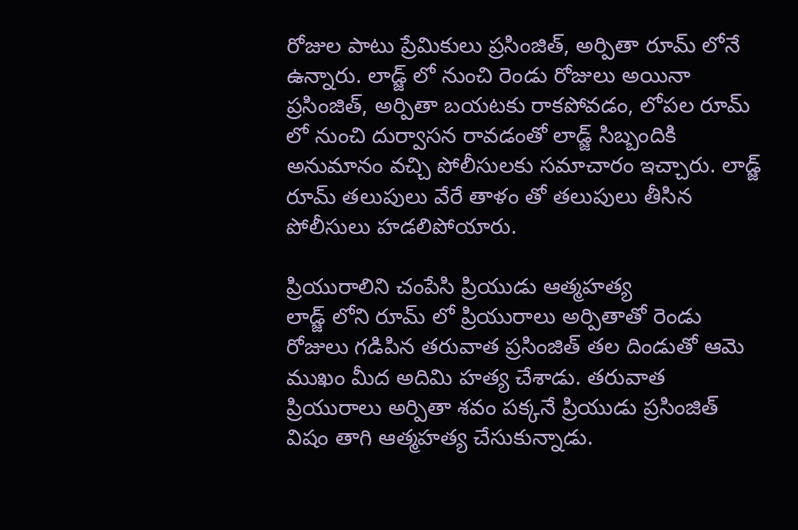రోజుల పాటు ప్రేమికులు ప్రసింజిత్, అర్పితా రూమ్ లోనే ఉన్నారు. లాడ్జ్ లో నుంచి రెండు రోజులు అయినా ప్రసింజిత్, అర్పితా బయటకు రాకపోవడం, లోపల రూమ్ లో నుంచి దుర్వాసన రావడంతో లాడ్జ్ సిబ్బందికి అనుమానం వచ్చి పోలీసులకు సమాచారం ఇచ్చారు. లాడ్జ్ రూమ్ తలుపులు వేరే తాళం తో తలుపులు తీసిన పోలీసులు హడలిపోయారు.

ప్రియురాలిని చంపేసి ప్రియుడు ఆత్మహత్య
లాడ్జ్ లోని రూమ్ లో ప్రియురాలు అర్పితాతో రెండు రోజులు గడిపిన తరువాత ప్రసింజిత్ తల దిండుతో ఆమె ముఖం మీద అదిమి హత్య చేశాడు. తరువాత ప్రియురాలు అర్పితా శవం పక్కనే ప్రియుడు ప్రసింజిత్ విషం తాగి ఆత్మహత్య చేసుకున్నాడు.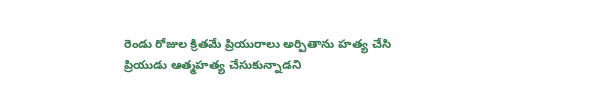రెండు రోజుల క్రితమే ప్రియురాలు అర్పితాను హత్య చేసి ప్రియుడు ఆత్మహత్య చేసుకున్నాడని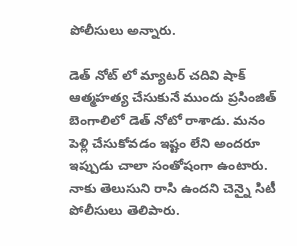పోలీసులు అన్నారు.

డెత్ నోట్ లో మ్యాటర్ చదివి షాక్
ఆత్మహత్య చేసుకునే ముందు ప్రసింజిత్ బెంగాలిలో డెత్ నోటో రాశాడు. మనం పెళ్లి చేసుకోవడం ఇష్టం లేని అందరూ ఇప్పుడు చాలా సంతోషంగా ఉంటారు. నాకు తెలుసుని రాసి ఉందని చెన్నై సిటీ పోలీసులు తెలిపారు.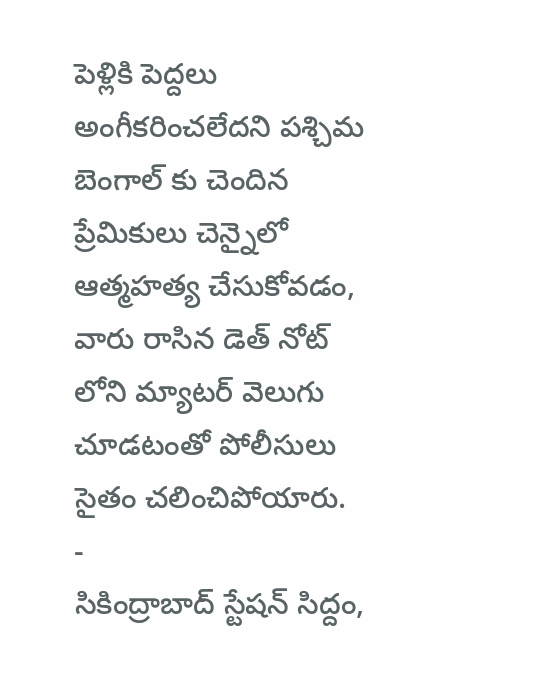పెళ్లికి పెద్దలు అంగీకరించలేదని పశ్చిమ బెంగాల్ కు చెందిన ప్రేమికులు చెన్నైలో ఆత్మహత్య చేసుకోవడం, వారు రాసిన డెత్ నోట్ లోని మ్యాటర్ వెలుగు చూడటంతో పోలీసులు సైతం చలించిపోయారు.
-
సికింద్రాబాద్ స్టేషన్ సిద్దం,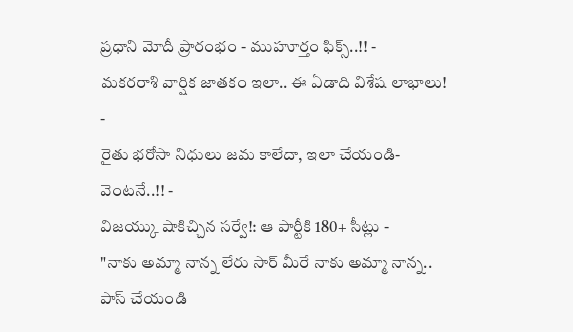ప్రధాని మోదీ ప్రారంభం - ముహూర్తం ఫిక్స్..!! -
మకరరాశి వార్షిక జాతకం ఇలా.. ఈ ఏడాది విశేష లాభాలు! -
రైతు భరోసా నిధులు జమ కాలేదా, ఇలా చేయండి- వెంటనే..!! -
విజయ్కు షాకిచ్చిన సర్వే!: ఆ పార్టీకి 180+ సీట్లు -
"నాకు అమ్మా నాన్న లేరు సార్ మీరే నాకు అమ్మా నాన్న.. పాస్ చేయండి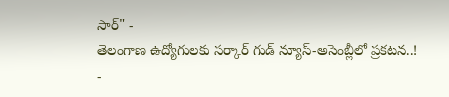సార్" -
తెలంగాణ ఉద్యోగులకు సర్కార్ గుడ్ న్యూస్-అసెంబ్లీలో ప్రకటన..! -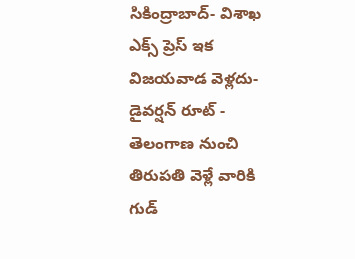సికింద్రాబాద్- విశాఖ ఎక్స్ ప్రెస్ ఇక విజయవాడ వెళ్లదు- డైవర్షన్ రూట్ -
తెలంగాణ నుంచి తిరుపతి వెళ్లే వారికి గుడ్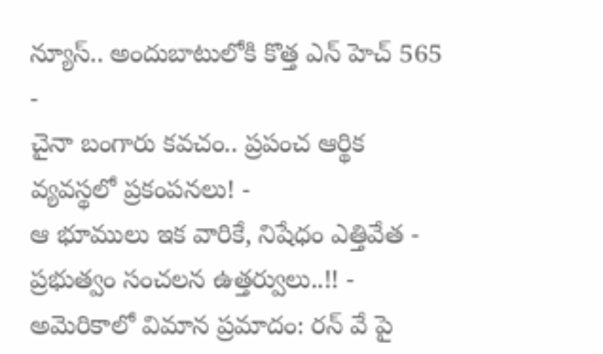న్యూస్.. అందుబాటులోకి కొత్త ఎన్ హెచ్ 565 -
చైనా బంగారు కవచం.. ప్రపంచ ఆర్థిక వ్యవస్థలో ప్రకంపనలు! -
ఆ భూములు ఇక వారికే, నిషేధం ఎత్తివేత - ప్రభుత్వం సంచలన ఉత్తర్వులు..!! -
అమెరికాలో విమాన ప్రమాదం: రన్ వే పై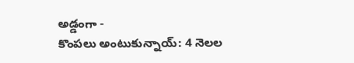అడ్డంగా -
కొంపలు అంటుకున్నాయ్: 4 నెలల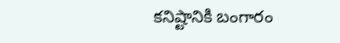కనిష్టానికి బంగారం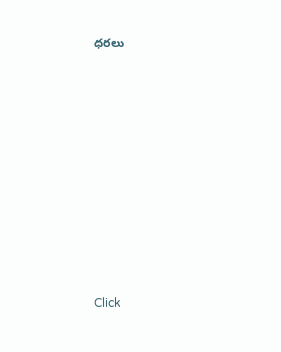ధరలు












Click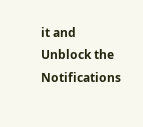it and Unblock the Notifications